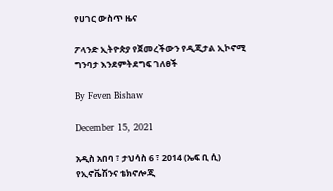የሀገር ውስጥ ዜና

ፖላንድ ኢትዮጵያ የጀመረችውን የዲጂታል ኢኮኖሚ ግንባታ እንደምትደግፍ ገለፀች

By Feven Bishaw

December 15, 2021

አዲስ አበባ ፣ ታህሳስ 6 ፣ 2014 (ኤፍ ቢ ሲ) የኢኖቬሽንና ቴክኖሎጂ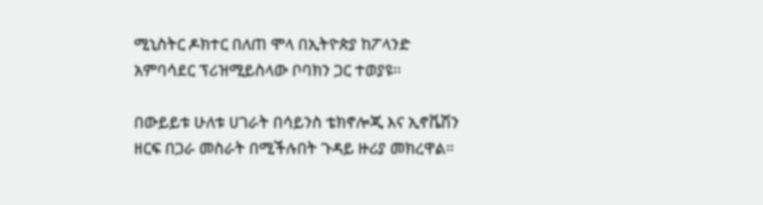ሚኒስትር ዶክተር በለጠ ሞላ በኢትዮጵያ ከፖላንድ አምባሳደር ፕሪዝሚይስላው ቦባክን ጋር ተወያዩ፡፡

በውይይቱ ሁለቱ ሀገራት በሳይንስ ቴክኖሎጂ እና ኢኖቬሽን ዘርፍ በጋራ መስራት በሚችሉበት ጉዳይ ዙሪያ መክረዋል።